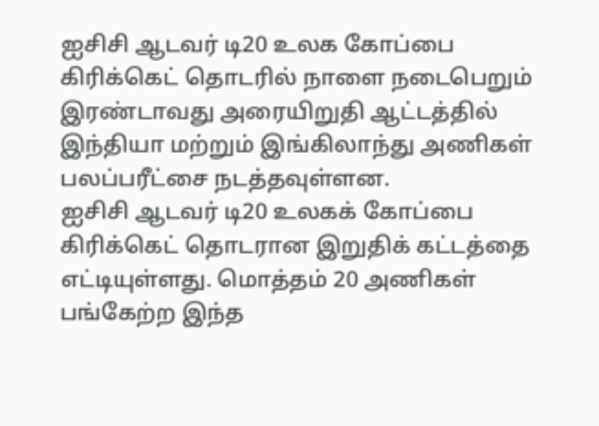ஐசிசி ஆடவர் டி20 உலக கோப்பை கிரிக்கெட் தொடரில் நாளை நடைபெறும் இரண்டாவது அரையிறுதி ஆட்டத்தில் இந்தியா மற்றும் இங்கிலாந்து அணிகள் பலப்பரீட்சை நடத்தவுள்ளன.
ஐசிசி ஆடவர் டி20 உலகக் கோப்பை கிரிக்கெட் தொடரான இறுதிக் கட்டத்தை எட்டியுள்ளது. மொத்தம் 20 அணிகள் பங்கேற்ற இந்த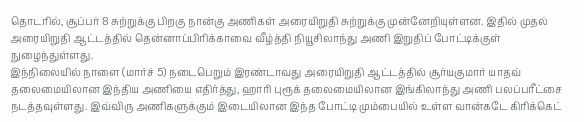தொடரில், சூப்பர் 8 சுற்றுக்கு பிறகு நான்கு அணிகள் அரையிறுதி சுற்றுக்கு முன்னேறியுள்ளன. இதில் முதல் அரையிறுதி ஆட்டத்தில் தென்னாப்பிரிக்காவை வீழ்த்தி நியூசிலாந்து அணி இறுதிப் போட்டிக்குள் நுழைந்துள்ளது.
இந்நிலையில் நாளை (மார்ச் 5) நடைபெறும் இரண்டாவது அரையிறுதி ஆட்டத்தில் சூர்யகுமார் யாதவ் தலைமையிலான இந்திய அணியை எதிர்த்து, ஹாரி புரூக் தலைமையிலான இங்கிலாந்து அணி பலப்பரீட்சை நடத்தவுள்ளது. இவ்விரு அணிகளுக்கும் இடையிலான இந்த போட்டி மும்பையில் உள்ள வான்கடே கிரிக்கெட்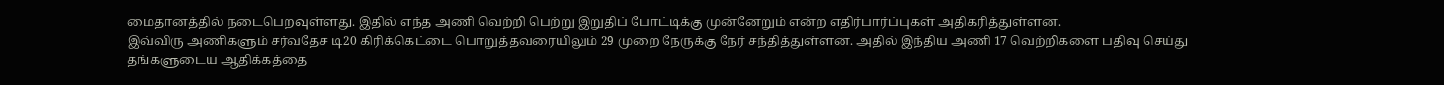மைதானத்தில் நடைபெறவுள்ளது. இதில் எந்த அணி வெற்றி பெற்று இறுதிப் போட்டிக்கு முன்னேறும் என்ற எதிர்பார்ப்புகள் அதிகரித்துள்ளன.
இவ்விரு அணிகளும் சர்வதேச டி20 கிரிக்கெட்டை பொறுத்தவரையிலும் 29 முறை நேருக்கு நேர் சந்தித்துள்ளன. அதில் இந்திய அணி 17 வெற்றிகளை பதிவு செய்து தங்களுடைய ஆதிக்கத்தை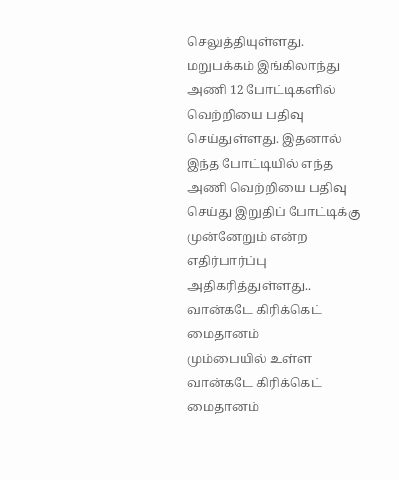செலுத்தியுள்ளது. மறுபக்கம் இங்கிலாந்து அணி 12 போட்டிகளில் வெற்றியை பதிவு செய்துள்ளது. இதனால் இந்த போட்டியில் எந்த அணி வெற்றியை பதிவு செய்து இறுதிப் போட்டிக்கு முன்னேறும் என்ற எதிர்பார்ப்பு அதிகரித்துள்ளது..
வான்கடே கிரிக்கெட் மைதானம்
மும்பையில் உள்ள வான்கடே கிரிக்கெட் மைதானம்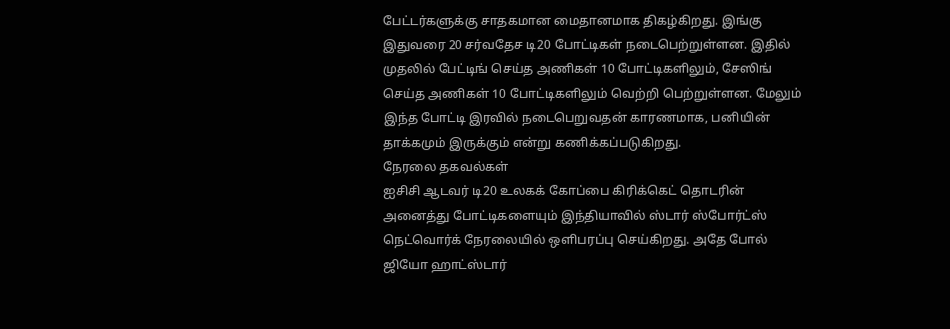பேட்டர்களுக்கு சாதகமான மைதானமாக திகழ்கிறது. இங்கு இதுவரை 20 சர்வதேச டி20 போட்டிகள் நடைபெற்றுள்ளன. இதில் முதலில் பேட்டிங் செய்த அணிகள் 10 போட்டிகளிலும், சேஸிங் செய்த அணிகள் 10 போட்டிகளிலும் வெற்றி பெற்றுள்ளன. மேலும் இந்த போட்டி இரவில் நடைபெறுவதன் காரணமாக, பனியின் தாக்கமும் இருக்கும் என்று கணிக்கப்படுகிறது.
நேரலை தகவல்கள்
ஐசிசி ஆடவர் டி20 உலகக் கோப்பை கிரிக்கெட் தொடரின் அனைத்து போட்டிகளையும் இந்தியாவில் ஸ்டார் ஸ்போர்ட்ஸ் நெட்வொர்க் நேரலையில் ஒளிபரப்பு செய்கிறது. அதே போல் ஜியோ ஹாட்ஸ்டார்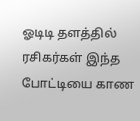ஓடிடி தளத்தில் ரசிகர்கள் இந்த போட்டியை காண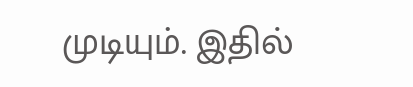முடியும். இதில்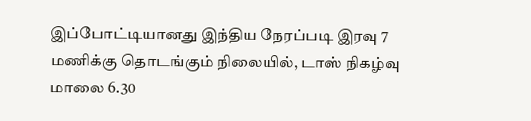இப்போட்டியானது இந்திய நேரப்படி இரவு 7 மணிக்கு தொடங்கும் நிலையில், டாஸ் நிகழ்வு மாலை 6.30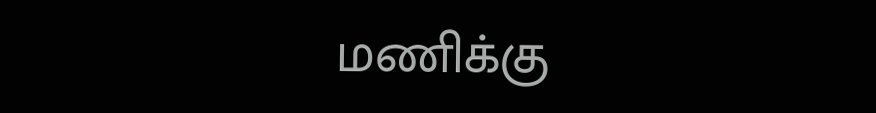மணிக்கு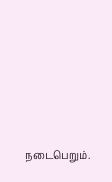நடைபெறும்.